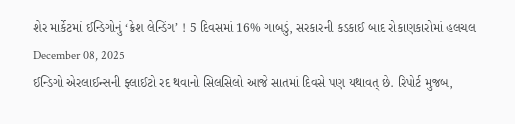શેર માર્કેટમાં ઈન્ડિગોનું ‘ક્રેશ લેન્ડિંગ’ ! 5 દિવસમાં 16% ગાબડું, સરકારની કડકાઈ બાદ રોકાણકારોમાં હલચલ
December 08, 2025
ઈન્ડિગો એરલાઈન્સની ફ્લાઈટો રદ થવાનો સિલસિલો આજે સાતમાં દિવસે પણ યથાવત્ છે. રિપોર્ટ મુજબ,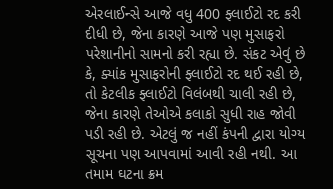એરલાઈન્સે આજે વધુ 400 ફ્લાઈટો રદ કરી દીધી છે, જેના કારણે આજે પણ મુસાફરો પરેશાનીનો સામનો કરી રહ્યા છે. સંકટ એવું છે કે, ક્યાંક મુસાફરોની ફ્લાઈટો રદ થઈ રહી છે, તો કેટલીક ફ્લાઈટો વિલંબથી ચાલી રહી છે, જેના કારણે તેઓએ કલાકો સુધી રાહ જોવી પડી રહી છે. એટલું જ નહીં કંપની દ્વારા યોગ્ય સૂચના પણ આપવામાં આવી રહી નથી. આ તમામ ઘટના ક્રમ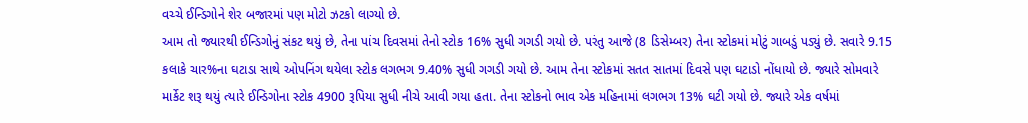વચ્ચે ઈન્ડિગોને શેર બજારમાં પણ મોટો ઝટકો લાગ્યો છે.
આમ તો જ્યારથી ઈન્ડિગોનું સંકટ થયું છે, તેના પાંચ દિવસમાં તેનો સ્ટોક 16% સુધી ગગડી ગયો છે. પરંતુ આજે (8 ડિસેમ્બર) તેના સ્ટોકમાં મોટું ગાબડું પડ્યું છે. સવારે 9.15 કલાકે ચાર%ના ઘટાડા સાથે ઓપનિંગ થયેલા સ્ટોક લગભગ 9.40% સુધી ગગડી ગયો છે. આમ તેના સ્ટોકમાં સતત સાતમાં દિવસે પણ ઘટાડો નોંધાયો છે. જ્યારે સોમવારે માર્કેટ શરૂ થયું ત્યારે ઈન્ડિગોના સ્ટોક 4900 રૂપિયા સુધી નીચે આવી ગયા હતા. તેના સ્ટોકનો ભાવ એક મહિનામાં લગભગ 13% ઘટી ગયો છે. જ્યારે એક વર્ષમાં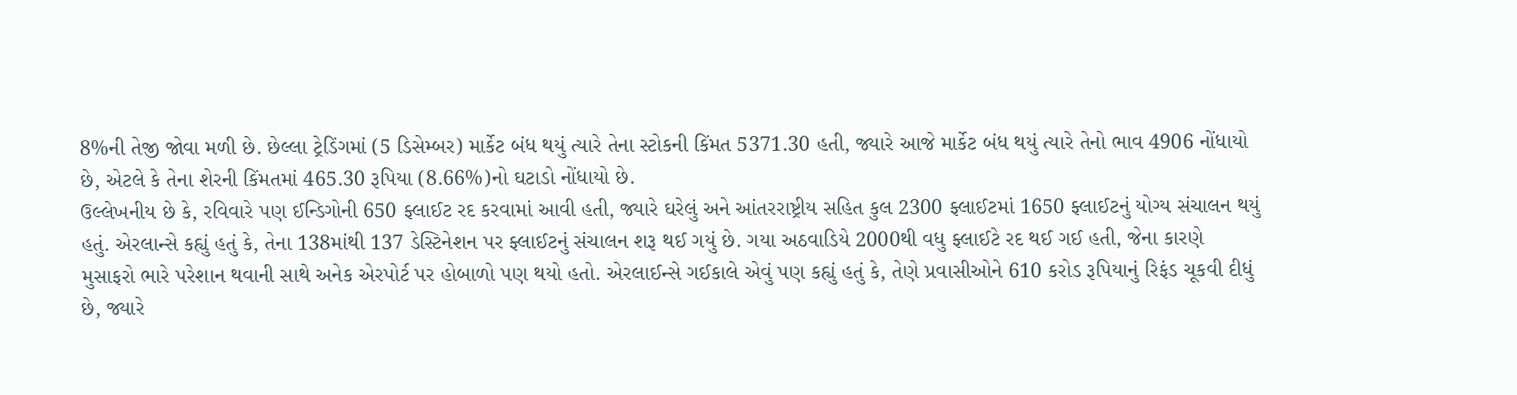8%ની તેજી જોવા મળી છે. છેલ્લા ટ્રેડિંગમાં (5 ડિસેમ્બર) માર્કેટ બંધ થયું ત્યારે તેના સ્ટોકની કિંમત 5371.30 હતી, જ્યારે આજે માર્કેટ બંધ થયું ત્યારે તેનો ભાવ 4906 નોંધાયો છે, એટલે કે તેના શેરની કિંમતમાં 465.30 રૂપિયા (8.66%)નો ઘટાડો નોંધાયો છે.
ઉલ્લેખનીય છે કે, રવિવારે પણ ઈન્ડિગોની 650 ફ્લાઈટ રદ કરવામાં આવી હતી, જ્યારે ઘરેલું અને આંતરરાષ્ટ્રીય સહિત કુલ 2300 ફ્લાઈટમાં 1650 ફ્લાઈટનું યોગ્ય સંચાલન થયું હતું. એરલાન્સે કહ્યું હતું કે, તેના 138માંથી 137 ડેસ્ટિનેશન પર ફ્લાઈટનું સંચાલન શરૂ થઈ ગયું છે. ગયા અઠવાડિયે 2000થી વધુ ફ્લાઈટે રદ થઈ ગઈ હતી, જેના કારણે મુસાફરો ભારે પરેશાન થવાની સાથે અનેક એરપોર્ટ પર હોબાળો પણ થયો હતો. એરલાઈન્સે ગઈકાલે એવું પણ કહ્યું હતું કે, તેણે પ્રવાસીઓને 610 કરોડ રૂપિયાનું રિફંડ ચૂકવી દીધું છે, જ્યારે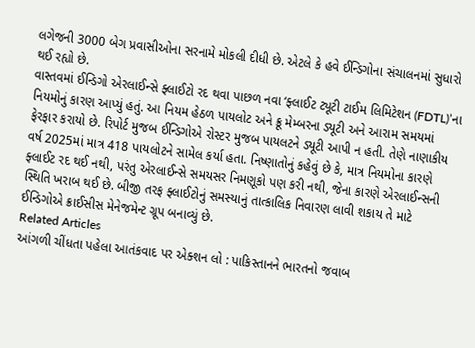લગેજની 3000 બેગ પ્રવાસીઓના સરનામે મોકલી દીધી છે. એટલે કે હવે ઈન્ડિગોના સંચાલનમાં સુધારો થઈ રહ્યો છે.
વાસ્તવમાં ઈન્ડિગો એરલાઈન્સે ફ્લાઈટો રદ થવા પાછળ નવા ‘ફ્લાઈટ ટ્યૂટી ટાઈમ લિમિટેશન (FDTL)’ના નિયમોનું કારણ આપ્યું હતું. આ નિયમ હેઠળ પાયલોટ અને ક્રૂ મેમ્બરના ડ્યૂટી અને આરામ સમયમાં ફેરફાર કરાયો છે. રિપોર્ટ મુજબ ઈન્ડિગોએ રોસ્ટર મુજબ પાયલટને ડ્યૂટી આપી ન હતી. તેણે નાણાકીય વર્ષ 2025માં માત્ર 418 પાયલોટને સામેલ કર્યા હતા. નિષ્ણાતોનું કહેવું છે કે, માત્ર નિયમોના કારણે ફ્લાઈટ રદ થઈ નથી, પરંતુ એરલાઈન્સે સમયસર નિમણૂકો પણ કરી નથી, જેના કારણે એરલાઈન્સની સ્થિતિ ખરાબ થઈ છે. બીજી તરફ ફ્લાઈટોનું સમસ્યાનું તાત્કાલિક નિવારણ લાવી શકાય તે માટે ઈન્ડિગોએ ક્રાઈસીસ મેનેજમેન્ટ ગ્રૂપ બનાવ્યું છે.
Related Articles
આંગળી ચીંધતા પહેલા આતંકવાદ પર એક્શન લો : પાકિસ્તાનને ભારતનો જવાબ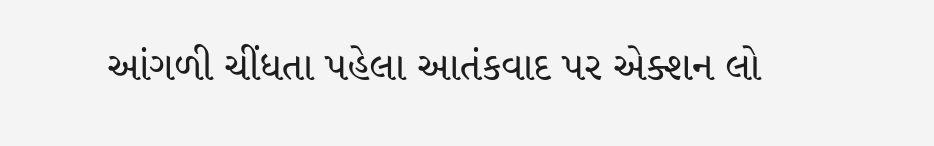આંગળી ચીંધતા પહેલા આતંકવાદ પર એક્શન લો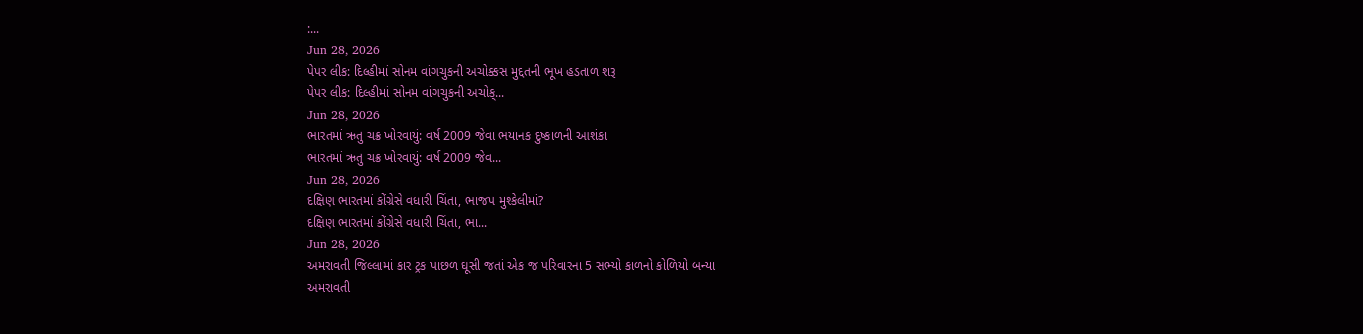:...
Jun 28, 2026
પેપર લીક: દિલ્હીમાં સોનમ વાંગચુકની અચોક્કસ મુદ્દતની ભૂખ હડતાળ શરૂ
પેપર લીક: દિલ્હીમાં સોનમ વાંગચુકની અચોક્...
Jun 28, 2026
ભારતમાં ઋતુ ચક્ર ખોરવાયું: વર્ષ 2009 જેવા ભયાનક દુષ્કાળની આશંકા
ભારતમાં ઋતુ ચક્ર ખોરવાયું: વર્ષ 2009 જેવ...
Jun 28, 2026
દક્ષિણ ભારતમાં કોંગ્રેસે વધારી ચિંતા, ભાજપ મુશ્કેલીમાં?
દક્ષિણ ભારતમાં કોંગ્રેસે વધારી ચિંતા, ભા...
Jun 28, 2026
અમરાવતી જિલ્લામાં કાર ટ્રક પાછળ ઘૂસી જતાં એક જ પરિવારના 5 સભ્યો કાળનો કોળિયો બન્યા
અમરાવતી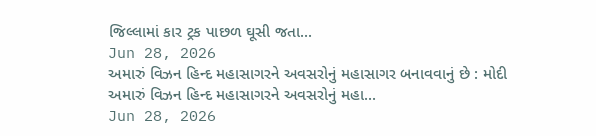જિલ્લામાં કાર ટ્રક પાછળ ઘૂસી જતા...
Jun 28, 2026
અમારું વિઝન હિન્દ મહાસાગરને અવસરોનું મહાસાગર બનાવવાનું છે : મોદી
અમારું વિઝન હિન્દ મહાસાગરને અવસરોનું મહા...
Jun 28, 2026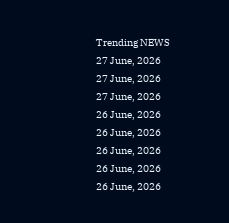Trending NEWS
27 June, 2026
27 June, 2026
27 June, 2026
26 June, 2026
26 June, 2026
26 June, 2026
26 June, 2026
26 June, 2026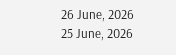26 June, 2026
25 June, 2026